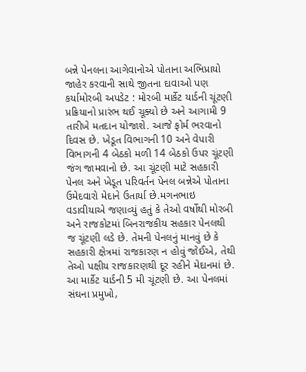બન્ને પેનલના આગેવાનોએ પોતાના અભિપ્રાયો જાહેર કરવાની સાથે જીતના દાવાઓ પણ કર્યામોરબી અપડેટ : મોરબી માર્કેટ યાર્ડની ચૂંટણી પ્રક્રિયાનો પ્રારંભ થઈ ચૂક્યો છે અને આગામી 9 તારીખે મતદાન યોજાશે. આજે ફોર્મ ભરવાનો દિવસ છે. ખેડૂત વિભાગની 10 અને વેપારી વિભાગની 4 બેઠકો મળી 14 બેઠકો ઉપર ચૂંટણી જંગ જામવાનો છે. આ ચૂંટણી માટે સહકારી પેનલ અને ખેડૂત પરિવર્તન પેનલ બન્નેએ પોતાના ઉમેદવારો મેદાને ઉતાર્યા છે.મગનભાઇ વડાવીયાએ જણાવ્યું હતું કે તેઓ વર્ષોથી મોરબી અને રાજકોટમાં બિનરાજકીય સહકાર પેનલથી જ ચૂંટણી લડે છે. તેમની પેનલનું માનવું છે કે સહકારી ક્ષેત્રમાં રાજકારણ ન હોવું જોઈએ, તેથી તેઓ પક્ષીય રાજકારણથી દૂર રહીને મેદાનમાં છે. આ માર્કેટ યાર્ડની 5 મી ચૂંટણી છે. આ પેનલમાં સંઘના પ્રમુખો,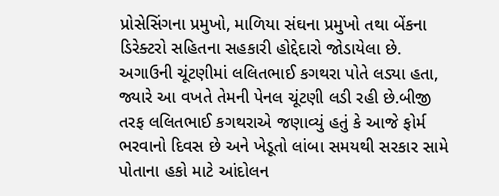પ્રોસેસિંગના પ્રમુખો, માળિયા સંઘના પ્રમુખો તથા બેંકના ડિરેક્ટરો સહિતના સહકારી હોદ્દેદારો જોડાયેલા છે. અગાઉની ચૂંટણીમાં લલિતભાઈ કગથરા પોતે લડ્યા હતા, જ્યારે આ વખતે તેમની પેનલ ચૂંટણી લડી રહી છે.બીજી તરફ લલિતભાઈ કગથરાએ જણાવ્યું હતું કે આજે ફોર્મ ભરવાનો દિવસ છે અને ખેડૂતો લાંબા સમયથી સરકાર સામે પોતાના હકો માટે આંદોલન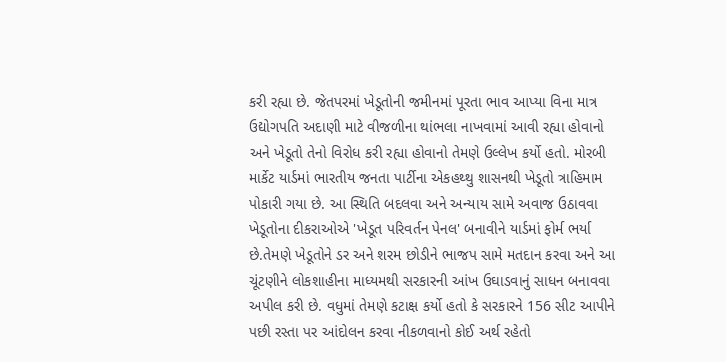કરી રહ્યા છે. જેતપરમાં ખેડૂતોની જમીનમાં પૂરતા ભાવ આપ્યા વિના માત્ર ઉદ્યોગપતિ અદાણી માટે વીજળીના થાંભલા નાખવામાં આવી રહ્યા હોવાનો અને ખેડૂતો તેનો વિરોધ કરી રહ્યા હોવાનો તેમણે ઉલ્લેખ કર્યો હતો. મોરબી માર્કેટ યાર્ડમાં ભારતીય જનતા પાર્ટીના એકહથ્થુ શાસનથી ખેડૂતો ત્રાહિમામ પોકારી ગયા છે. આ સ્થિતિ બદલવા અને અન્યાય સામે અવાજ ઉઠાવવા ખેડૂતોના દીકરાઓએ 'ખેડૂત પરિવર્તન પેનલ' બનાવીને યાર્ડમાં ફોર્મ ભર્યા છે.તેમણે ખેડૂતોને ડર અને શરમ છોડીને ભાજપ સામે મતદાન કરવા અને આ ચૂંટણીને લોકશાહીના માધ્યમથી સરકારની આંખ ઉઘાડવાનું સાધન બનાવવા અપીલ કરી છે. વધુમાં તેમણે કટાક્ષ કર્યો હતો કે સરકારને 156 સીટ આપીને પછી રસ્તા પર આંદોલન કરવા નીકળવાનો કોઈ અર્થ રહેતો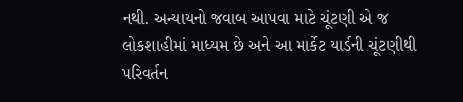નથી. અન્યાયનો જવાબ આપવા માટે ચૂંટણી એ જ લોકશાહીમાં માધ્યમ છે અને આ માર્કેટ યાર્ડની ચૂંટણીથી પરિવર્તન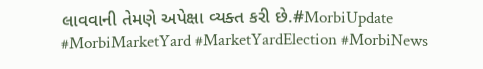લાવવાની તેમણે અપેક્ષા વ્યક્ત કરી છે.#MorbiUpdate #MorbiMarketYard #MarketYardElection #MorbiNews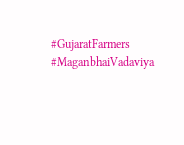#GujaratFarmers #MaganbhaiVadaviya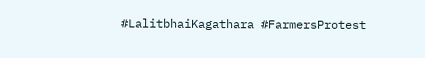#LalitbhaiKagathara #FarmersProtest